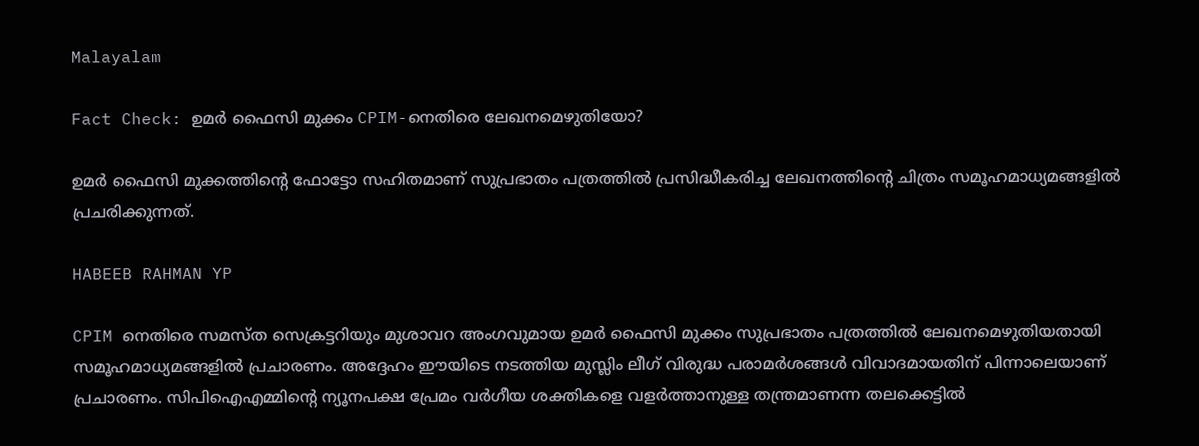Malayalam

Fact Check: ഉമര്‍ ഫൈസി മുക്കം CPIM-നെതിരെ ലേഖനമെഴുതിയോ?

ഉമര്‍ ഫൈസി മുക്കത്തിന്റെ ഫോട്ടോ സഹിതമാണ് സുപ്രഭാതം പത്രത്തില്‍ പ്രസിദ്ധീകരിച്ച ലേഖനത്തിന്റെ ചിത്രം സമൂഹമാധ്യമങ്ങളില്‍ പ്രചരിക്കുന്നത്.

HABEEB RAHMAN YP

CPIM നെതിരെ സമസ്‌ത സെക്രട്ടറിയും മുശാവറ അംഗവുമായ ഉമർ ഫൈസി മുക്കം സുപ്രഭാതം പത്രത്തില്‍ ലേഖനമെഴുതിയതായി സമൂഹമാധ്യമങ്ങളില്‍ പ്രചാരണം. അദ്ദേഹം ഈയിടെ നടത്തിയ മുസ്ലിം ലീഗ് വിരുദ്ധ പരാമര്‍ശങ്ങള്‍ വിവാദമായതിന് പിന്നാലെയാണ് പ്രചാരണം. സിപിഐഎമ്മിന്റെ ന്യൂനപക്ഷ പ്രേമം വര്‍ഗീയ ശക്തികളെ വളര്‍ത്താനുള്ള തന്ത്രമാണന്ന തലക്കെട്ടില്‍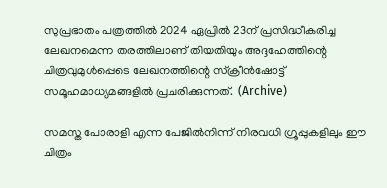സുപ്രഭാതം പത്രത്തില്‍ 2024 ഏപ്രില്‍ 23ന് പ്രസിദ്ധീകരിച്ച ലേഖനമെന്ന തരത്തിലാണ് തിയതിയും അദ്ദഹേത്തിന്റെ ചിത്രവുമുള്‍പ്പെടെ ലേഖനത്തിന്റെ സ്ക്രീന്‍ഷോട്ട് സമൂഹമാധ്യമങ്ങളില്‍ പ്രചരിക്കുന്നത്.  (Archive)

സമസ്ത പോരാളി എന്ന പേജില്‍നിന്ന് നിരവധി ഗ്രൂപ്പുകളിലും ഈ ചിത്രം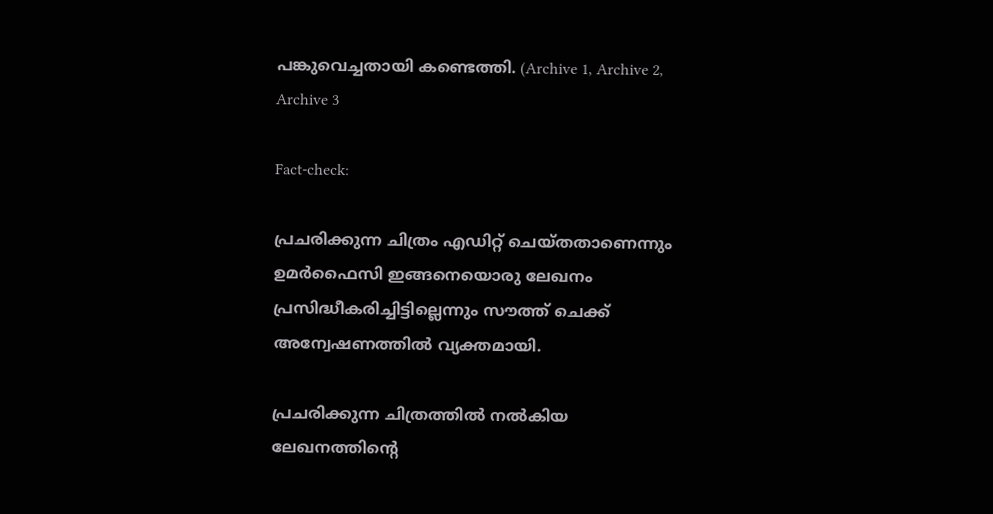പങ്കുവെച്ചതായി കണ്ടെത്തി. (Archive 1, Archive 2, Archive 3

Fact-check:

പ്രചരിക്കുന്ന ചിത്രം എഡിറ്റ് ചെയ്തതാണെന്നും ഉമര്‍ഫൈസി ഇങ്ങനെയൊരു ലേഖനം പ്രസിദ്ധീകരിച്ചിട്ടില്ലെന്നും സൗത്ത് ചെക്ക് അന്വേഷണത്തില്‍ വ്യക്തമായി.

പ്രചരിക്കുന്ന ചിത്രത്തില്‍ നല്‍കിയ ലേഖനത്തിന്റെ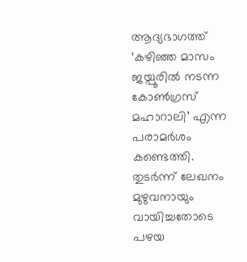ആദ്യഭാഗത്ത് ‘കഴിഞ്ഞ മാസം ജയ്പൂരില്‍‌ നടന്ന കോണ്‍ഗ്രസ് മഹാറാലി’ എന്ന പരാമര്‍ശം കണ്ടെത്തി. തുടര്‍ന്ന് ലേഖനം മുഴുവനായും വായിച്ചതോടെ പഴയ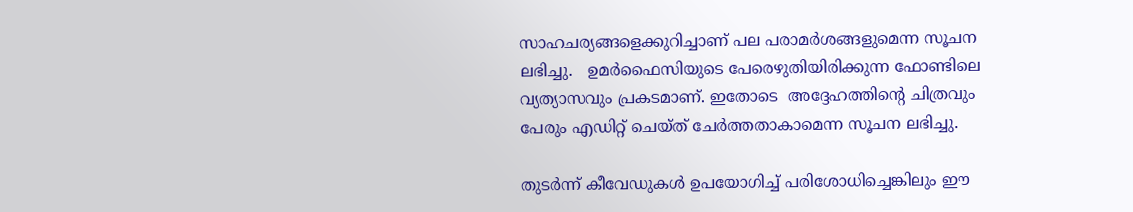സാഹചര്യങ്ങളെക്കുറിച്ചാണ് പല പരാമര്‍ശങ്ങളുമെന്ന സൂചന ലഭിച്ചു.   ഉമര്‍ഫൈസിയുടെ പേരെഴുതിയിരിക്കുന്ന ഫോണ്ടിലെ വ്യത്യാസവും പ്രകടമാണ്. ഇതോടെ  അദ്ദേഹത്തിന്റെ ചിത്രവും പേരും എഡിറ്റ് ചെയ്ത് ചേര്‍ത്തതാകാമെന്ന സൂചന ലഭിച്ചു.

തുടര്‍ന്ന് കീവേഡുകള്‍ ഉപയോഗിച്ച് പരിശോധിച്ചെങ്കിലും ഈ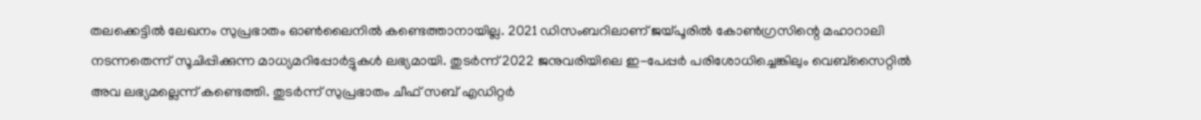തലക്കെട്ടില്‍ ലേഖനം സുപ്രഭാതം ഓണ്‍ലൈനില്‍ കണ്ടെത്താനായില്ല. 2021 ഡിസംബറിലാണ് ജയ്പൂരില്‍ കോണ്‍ഗ്രസിന്റെ മഹാറാലി നടന്നതെന്ന് സൂചിപ്പിക്കുന്ന മാധ്യമറിപ്പോര്‍ട്ടുകള്‍ ലഭ്യമായി. തുടര്‍ന്ന് 2022 ജനുവരിയിലെ ഇ-പേപ്പര്‍ പരിശോധിച്ചെങ്കിലും വെബ്സൈറ്റില്‍ അവ ലഭ്യമല്ലെന്ന് കണ്ടെത്തി. തുടര്‍ന്ന് സുപ്രഭാതം ചീഫ് സബ് എഡിറ്റര്‍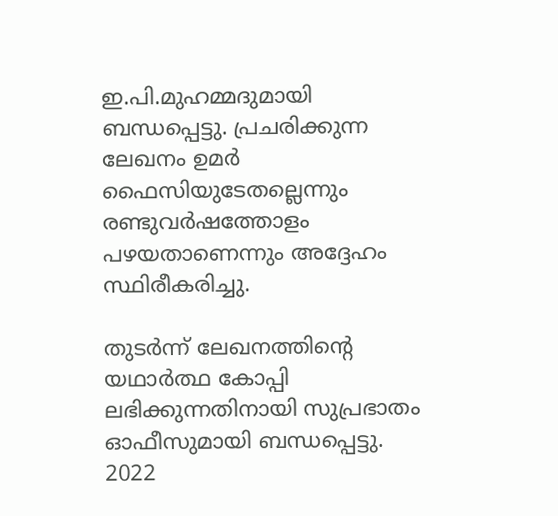ഇ.പി.മുഹമ്മദുമായി ബന്ധപ്പെട്ടു. പ്രചരിക്കുന്ന ലേഖനം ഉമര്‍ ഫൈസിയുടേതല്ലെന്നും രണ്ടുവര്‍ഷത്തോളം പഴയതാണെന്നും അദ്ദേഹം സ്ഥിരീകരിച്ചു.

തുടര്‍ന്ന് ലേഖനത്തിന്റെ യഥാര്‍ത്ഥ കോപ്പി ലഭിക്കുന്നതിനായി സുപ്രഭാതം ഓഫീസുമായി ബന്ധപ്പെട്ടു. 2022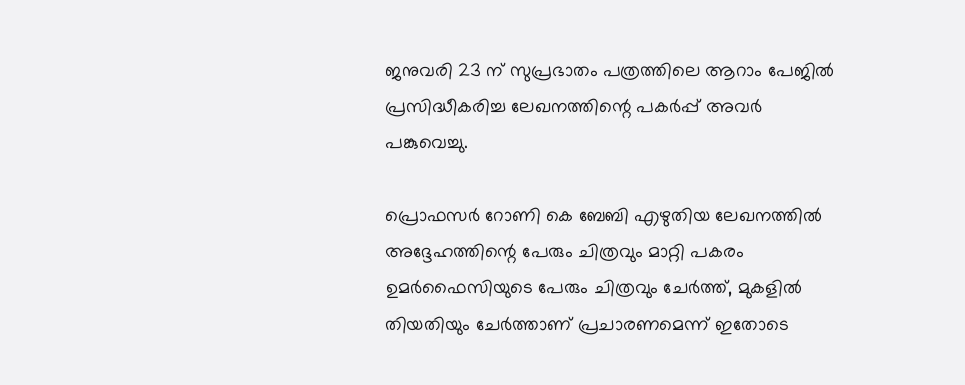ജനുവരി 23 ന് സുപ്രഭാതം പത്രത്തിലെ ആറാം പേജില്‍ പ്രസിദ്ധീകരിച്ച ലേഖനത്തിന്റെ പകര്‍പ്പ് അവര്‍ പങ്കുവെച്ചു.

പ്രൊഫസര്‍ റോണി കെ ബേബി എഴുതിയ ലേഖനത്തില്‍ അദ്ദേഹത്തിന്റെ പേരും ചിത്രവും മാറ്റി പകരം ഉമര്‍ഫൈസിയുടെ പേരും ചിത്രവും ചേര്‍ത്ത്, മുകളില്‍ തിയതിയും ചേര്‍ത്താണ് പ്രചാരണമെന്ന് ഇതോടെ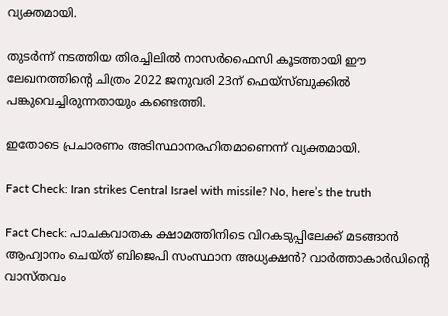വ്യക്തമായി.

തുടര്‍ന്ന് നടത്തിയ തിരച്ചിലില്‍ നാസര്‍ഫൈസി കൂടത്തായി ഈ ലേഖനത്തിന്റെ ചിത്രം 2022 ജനുവരി 23ന് ഫെയ്സ്ബുക്കില്‍ പങ്കുവെച്ചിരുന്നതായും കണ്ടെത്തി.

ഇതോടെ പ്രചാരണം അടിസ്ഥാനരഹിതമാണെന്ന് വ്യക്തമായി.

Fact Check: Iran strikes Central Israel with missile? No, here’s the truth

Fact Check: പാചകവാതക ക്ഷാമത്തിനിടെ വിറകടുപ്പിലേക്ക് മടങ്ങാന്‍ ആഹ്വാനം ചെയ്ത് ബിജെപി സംസ്ഥാന അധ്യക്ഷന്‍? വാര്‍ത്താകാര്‍ഡിന്റെ വാസ്തവം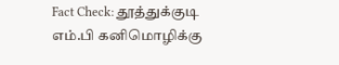Fact Check: தூத்துக்குடி எம்.பி கனிமொழிக்கு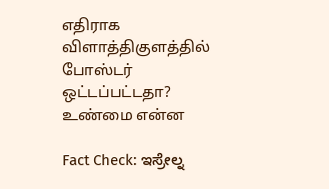எதிராக விளாத்திகுளத்தில் போஸ்டர் ஒட்டப்பட்டதா? உண்மை என்ன

Fact Check: ಇಸ್ರೇಲ್ನ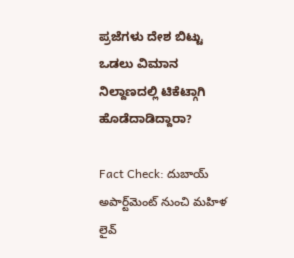ಪ್ರಜೆಗಳು ದೇಶ ಬಿಟ್ಟು ಒಡಲು ವಿಮಾನ ನಿಲ್ದಾಣದಲ್ಲಿ ಟಿಕೆಟ್ಗಾಗಿ ಹೊಡೆದಾಡಿದ್ದಾರಾ?

Fact Check: దుబాయ్ అపార్ట్‌మెంట్ నుంచి మహిళ లైవ్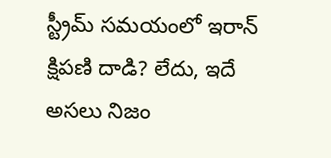స్ట్రీమ్ సమయంలో ఇరాన్ క్షిపణి దాడి? లేదు, ఇదే అసలు నిజం